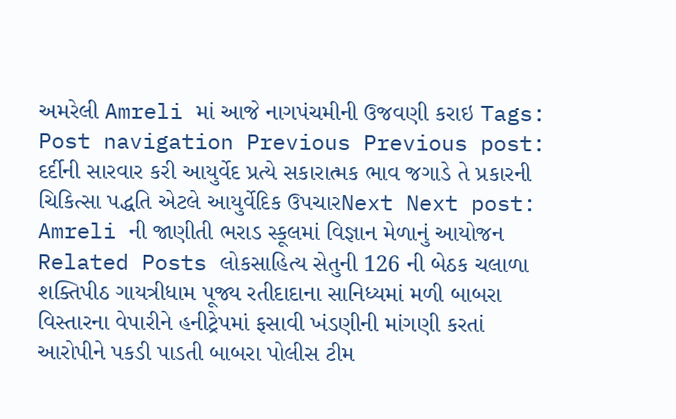અમરેલી Amreli માં આજે નાગપંચમીની ઉજવણી કરાઇ Tags: Post navigation Previous Previous post: દર્દીની સારવાર કરી આયુર્વેદ પ્રત્યે સકારાત્મક ભાવ જગાડે તે પ્રકારની ચિકિત્સા પદ્ધતિ એટલે આયુર્વેદિક ઉપચારNext Next post: Amreli ની જાણીતી ભરાડ સ્કૂલમાં વિજ્ઞાન મેળાનું આયોજન Related Posts લોકસાહિત્ય સેતુની 126 ની બેઠક ચલાળા શક્તિપીઠ ગાયત્રીધામ પૂજ્ય રતીદાદાના સાનિધ્યમાં મળી બાબરા વિસ્તારના વેપારીને હનીટ્રેપમાં ફસાવી ખંડણીની માંગણી કરતાં આરોપીને પકડી પાડતી બાબરા પોલીસ ટીમ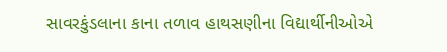સાવરકુંડલાના કાના તળાવ હાથસણીના વિદ્યાર્થીનીઓએ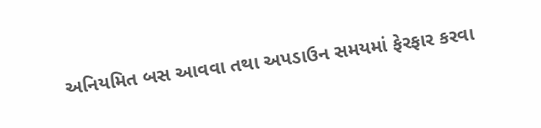અનિયમિત બસ આવવા તથા અપડાઉન સમયમાં ફેરફાર કરવા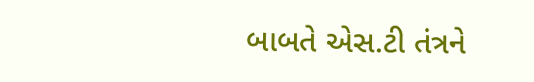બાબતે એસ.ટી તંત્રને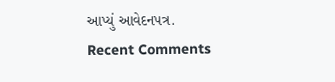આપ્યું આવેદનપત્ર.
Recent Comments